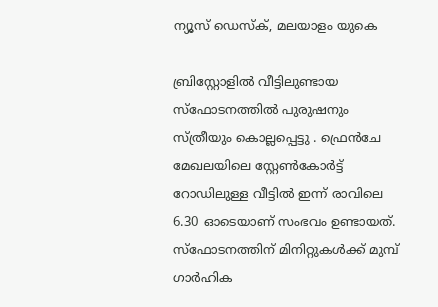ന്യൂസ് ഡെസ്ക്, മലയാളം യുകെ

ബ്രിസ്റ്റോളിൽ വീട്ടിലുണ്ടായ സ്ഫോടനത്തിൽ പുരുഷനും സ്ത്രീയും കൊല്ലപ്പെട്ടു . ഫ്രെൻചേ മേഖലയിലെ സ്റ്റേൺകോർട്ട് റോഡിലുള്ള വീട്ടിൽ ഇന്ന് രാവിലെ 6.30 ഓടെയാണ് സംഭവം ഉണ്ടായത്. സ്ഫോടനത്തിന് മിനിറ്റുകൾക്ക് മുമ്പ് ഗാർഹിക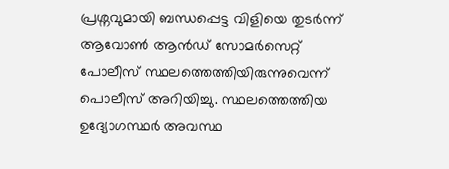പ്രശ്നവുമായി ബന്ധപ്പെട്ട വിളിയെ തുടർന്ന് ആവോൺ ആൻഡ് സോമർസെറ്റ് പോലീസ് സ്ഥലത്തെത്തിയിരുന്നുവെന്ന് പൊലീസ് അറിയിച്ചു. സ്ഥലത്തെത്തിയ ഉദ്യോഗസ്ഥർ അവസ്ഥ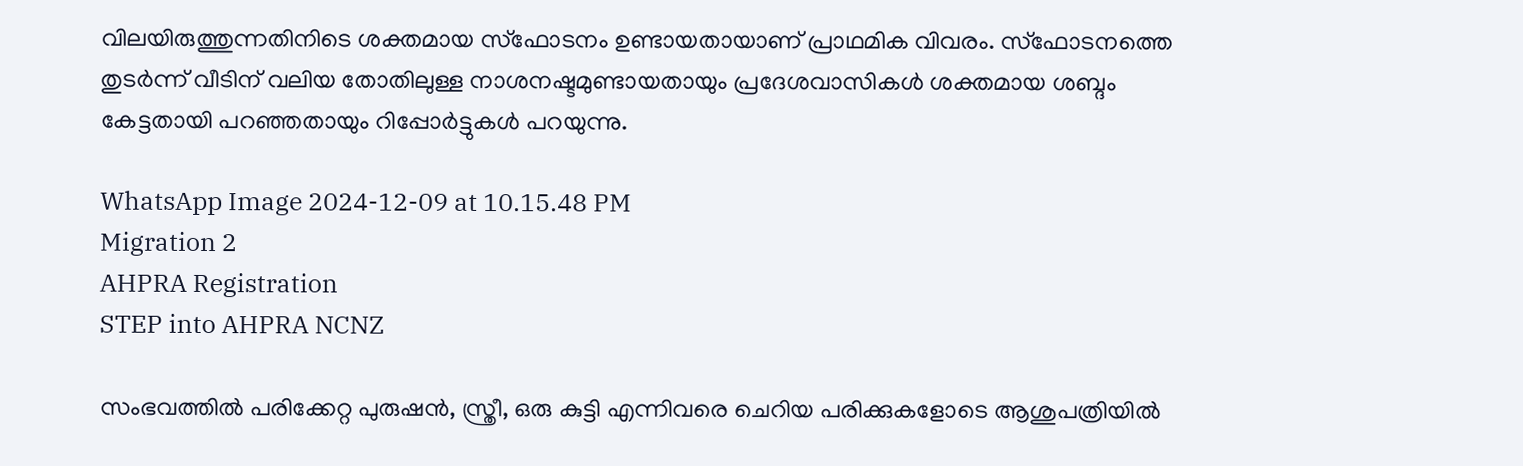വിലയിരുത്തുന്നതിനിടെ ശക്തമായ സ്ഫോടനം ഉണ്ടായതായാണ് പ്രാഥമിക വിവരം. സ്ഫോടനത്തെ തുടർന്ന് വീടിന് വലിയ തോതിലുള്ള നാശനഷ്ടമുണ്ടായതായും പ്രദേശവാസികൾ ശക്തമായ ശബ്ദം കേട്ടതായി പറഞ്ഞതായും റിപ്പോർട്ടുകൾ പറയുന്നു.

WhatsApp Image 2024-12-09 at 10.15.48 PM
Migration 2
AHPRA Registration
STEP into AHPRA NCNZ

സംഭവത്തിൽ പരിക്കേറ്റ പുരുഷൻ, സ്ത്രീ, ഒരു കുട്ടി എന്നിവരെ ചെറിയ പരിക്കുകളോടെ ആശുപത്രിയിൽ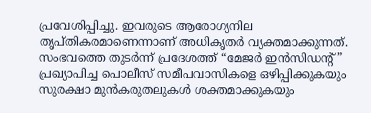പ്രവേശിപ്പിച്ചു. ഇവരുടെ ആരോഗ്യനില തൃപ്തികരമാണെന്നാണ് അധികൃതർ വ്യക്തമാക്കുന്നത്. സംഭവത്തെ തുടർന്ന് പ്രദേശത്ത് “മേജർ ഇൻസിഡന്റ്” പ്രഖ്യാപിച്ച പൊലീസ് സമീപവാസികളെ ഒഴിപ്പിക്കുകയും സുരക്ഷാ മുൻകരുതലുകൾ ശക്തമാക്കുകയും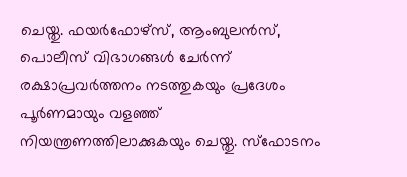ചെയ്തു. ഫയർഫോഴ്‌സ്, ആംബുലൻസ്, പൊലീസ് വിഭാഗങ്ങൾ ചേർന്ന് രക്ഷാപ്രവർത്തനം നടത്തുകയും പ്രദേശം പൂർണമായും വളഞ്ഞ് നിയന്ത്രണത്തിലാക്കുകയും ചെയ്തു. സ്ഫോടനം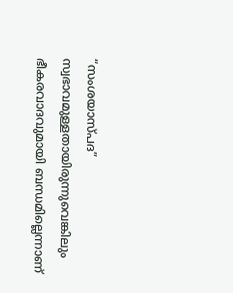“സംശയാസ്പദ” സ്വഭാവമുള്ളതായിരുന്നുവെങ്കിലും ഭീകരവാദവുമായി ബന്ധമില്ലെന്നാണ്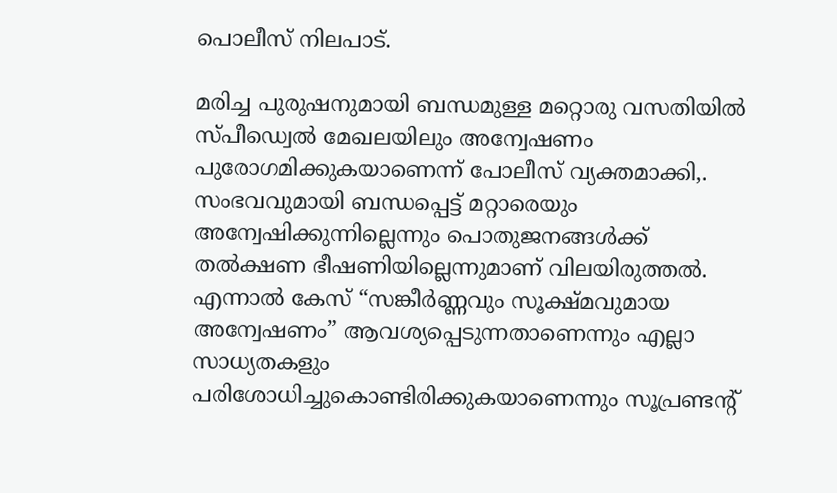പൊലീസ് നിലപാട്.

മരിച്ച പുരുഷനുമായി ബന്ധമുള്ള മറ്റൊരു വസതിയിൽ സ്പീഡ്വെൽ മേഖലയിലും അന്വേഷണം പുരോഗമിക്കുകയാണെന്ന് പോലീസ് വ്യക്തമാക്കി,. സംഭവവുമായി ബന്ധപ്പെട്ട് മറ്റാരെയും അന്വേഷിക്കുന്നില്ലെന്നും പൊതുജനങ്ങൾക്ക് തൽക്ഷണ ഭീഷണിയില്ലെന്നുമാണ് വിലയിരുത്തൽ. എന്നാൽ കേസ് “സങ്കീർണ്ണവും സൂക്ഷ്മവുമായ അന്വേഷണം” ആവശ്യപ്പെടുന്നതാണെന്നും എല്ലാ സാധ്യതകളും പരിശോധിച്ചുകൊണ്ടിരിക്കുകയാണെന്നും സൂപ്രണ്ടന്റ്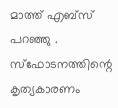മാത്ത് എബ്സ് പറഞ്ഞു . സ്ഫോടനത്തിന്റെ കൃത്യകാരണം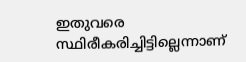ഇതുവരെ സ്ഥിരീകരിച്ചിട്ടില്ലെന്നാണ്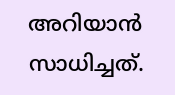അറിയാൻ സാധിച്ചത്.